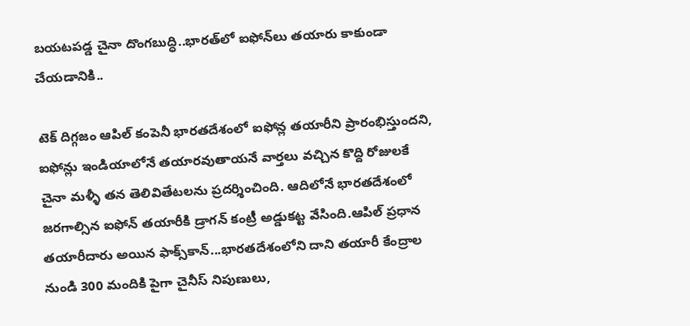బయటపడ్డ చైనా దొంగబుద్ధి..భారత్‌‌లో ఐఫోన్‌లు తయారు కాకుండా చేయడానికి..

టెక్ దిగ్గజం ఆపిల్ కంపెనీ భారతదేశంలో ఐఫోన్ల తయారీని ప్రారంభిస్తుందని, ఐఫోన్లు ఇండియాలోనే తయారవుతాయనే వార్తలు వచ్చిన కొద్ది రోజులకే చైనా మళ్ళీ తన తెలివితేటలను ప్రదర్శించింది. ఆదిలోనే భారతదేశంలో జరగాల్సిన ఐఫోన్ తయారీకి డ్రాగన్ కంట్రీ అడ్డుకట్ట వేసింది.ఆపిల్ ప్రధాన తయారీదారు అయిన ఫాక్స్‌కాన్...భారతదేశంలోని దాని తయారీ కేంద్రాల నుండి 300 మందికి పైగా చైనీస్ నిపుణులు,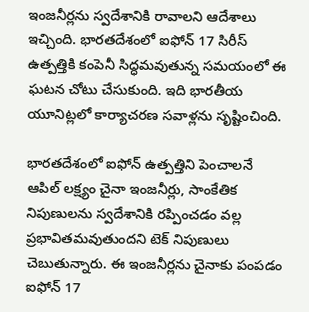ఇంజనీర్లను స్వదేశానికి రావాలని ఆదేశాలు ఇచ్చింది. భారతదేశంలో ఐఫోన్ 17 సిరీస్ ఉత్పత్తికి కంపెనీ సిద్ధమవుతున్న సమయంలో ఈ ఘటన చోటు చేసుకుంది. ఇది భారతీయ యూనిట్లలో కార్యాచరణ సవాళ్లను సృష్టించింది.

భారతదేశంలో ఐఫోన్ ఉత్పత్తిని పెంచాలనే ఆపిల్ లక్ష్యం చైనా ఇంజనీర్లు, సాంకేతిక నిపుణులను స్వదేశానికి రప్పించడం వల్ల ప్రభావితమవుతుందని టెక్ నిపుణులు చెబుతున్నారు. ఈ ఇంజనీర్లను చైనాకు పంపడం ఐఫోన్ 17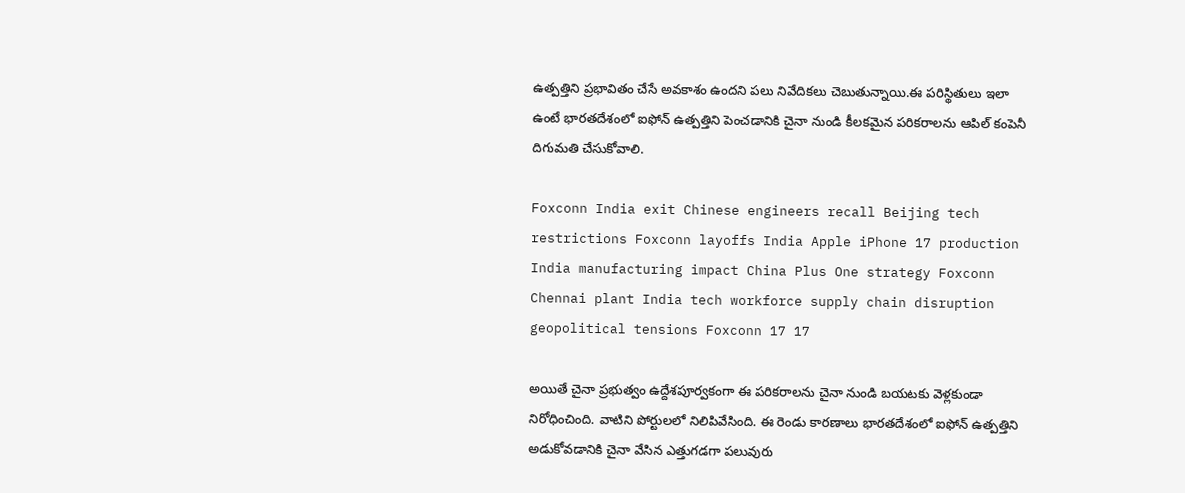ఉత్పత్తిని ప్రభావితం చేసే అవకాశం ఉందని పలు నివేదికలు చెబుతున్నాయి.ఈ పరిస్థితులు ఇలా ఉంటే భారతదేశంలో ఐఫోన్ ఉత్పత్తిని పెంచడానికి చైనా నుండి కీలకమైన పరికరాలను ఆపిల్ కంపెనీ దిగుమతి చేసుకోవాలి.

Foxconn India exit Chinese engineers recall Beijing tech restrictions Foxconn layoffs India Apple iPhone 17 production India manufacturing impact China Plus One strategy Foxconn Chennai plant India tech workforce supply chain disruption geopolitical tensions Foxconn 17 17

అయితే చైనా ప్రభుత్వం ఉద్దేశపూర్వకంగా ఈ పరికరాలను చైనా నుండి బయటకు వెళ్లకుండా నిరోధించింది. వాటిని పోర్టులలో నిలిపివేసింది. ఈ రెండు కారణాలు భారతదేశంలో ఐఫోన్ ఉత్పత్తిని అడుకోవడానికి చైనా వేసిన ఎత్తుగడగా పలువురు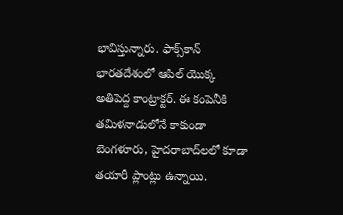భావిస్తున్నారు. ఫాక్స్‌కాన్ భారతదేశంలో ఆపిల్ యొక్క అతిపెద్ద కాంట్రాక్టర్. ఈ కంపెనీకి తమిళనాడులోనే కాకుండా బెంగళూరు, హైదరాబాద్‌లలో కూడా తయారీ ప్లాంట్లు ఉన్నాయి.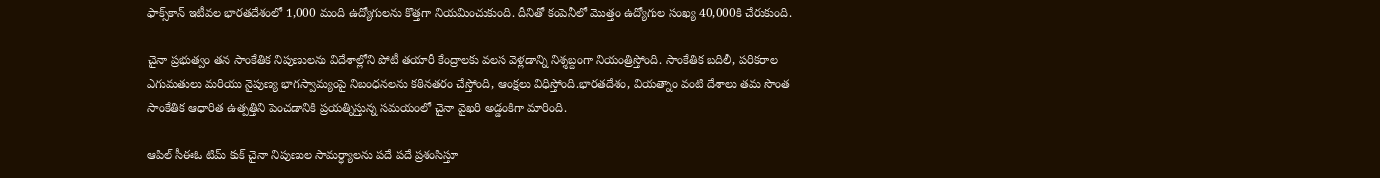ఫాక్స్‌కాన్ ఇటీవల భారతదేశంలో 1,000 మంది ఉద్యోగులను కొత్తగా నియమించుకుంది. దీనితో కంపెనీలో మొత్తం ఉద్యోగుల సంఖ్య 40,000కి చేరుకుంది.

చైనా ప్రభుత్వం తన సాంకేతిక నిపుణులను విదేశాల్లోని పోటీ తయారీ కేంద్రాలకు వలస వెళ్లడాన్ని నిశ్శబ్దంగా నియంత్రిస్తోంది. సాంకేతిక బదిలీ, పరికరాల ఎగుమతులు మరియు నైపుణ్య భాగస్వామ్యంపై నిబంధనలను కఠినతరం చేస్తోంది, ఆంక్షలు విధిస్తోంది.భారతదేశం, వియత్నాం వంటి దేశాలు తమ సొంత సాంకేతిక ఆధారిత ఉత్పత్తిని పెంచడానికి ప్రయత్నిస్తున్న సమయంలో చైనా వైఖరి అడ్డంకిగా మారింది.

ఆపిల్ సీఈఓ టిమ్ కుక్ చైనా నిపుణుల సామర్ధ్యాలను పదే పదే ప్రశంసిస్తూ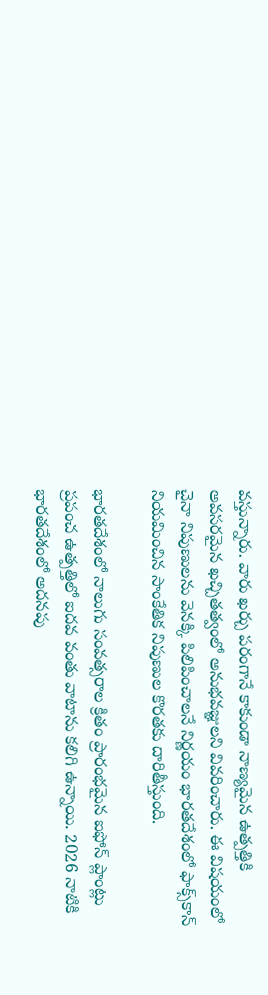వస్తున్నారు. వారు ఖర్చు పరంగానే కాకుండా నాణ్యమైన ఉత్పత్తికి అవసరమైన ఖచ్చితత్వంలో అనుభవజ్ఞులని వివరించారు. ఈ విషయంలో చైనా నిపుణులను వెనక్కి పిలిపించాలనే నిర్ణయం భారతదేశంలో ఫాక్స్‌కాన్ నియమించిన సాంకేతిక నిపుణుల కొరతకు దారితీస్తుంది.

భారతదేశంలో నాలుగు సంవత్సరాల క్రితం ప్రారంభమైన ఐఫోన్ ప్లాంట్లు ప్రపంచ ఉత్పత్తిలో ఐదవ వంతు వాటాను కలిగి ఉన్నాయి. 2026 నాటికి భారతదేశంలో అదనపు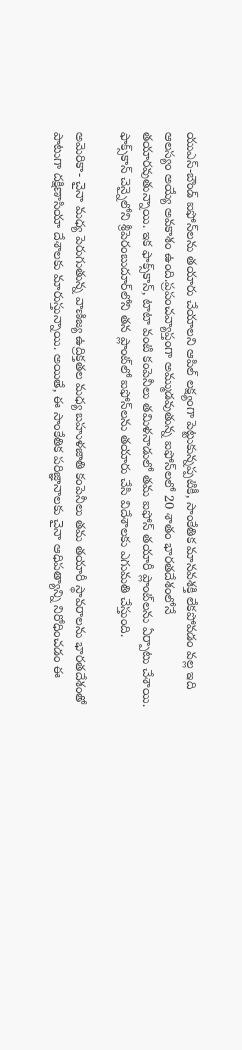యుఎస్-బౌండ్ ఐఫోన్‌లను తయారు చేయాలని ఆపిల్ లక్ష్యంగా పెట్టుకున్నప్పటికీ, సాంకేతిక మానవశక్తి లేకపోవడం వల్ల ఇది ఆలస్యం అయ్యే అవకాశం ఉంది.ప్రపంచవ్యాప్తంగా అమ్ముడవుతున్న ఐఫోన్‌లలో 20 శాతం భారతదేశంలోనే తయారవుతున్నాయి. ఇక ఫాక్స్‌కాన్, టాటా వంటి కంపెనీలు తమిళనాడులో తమ ఐఫోన్ తయారీ ప్లాంట్‌లను ఏర్పాటు చేశాయి. ఫాక్స్‌కాన్ చెన్నైలోని శ్రీపెరంబుదూర్‌లోని తన ప్లాంట్‌లో ఐఫోన్‌లను తయారు చేసి విదేశాలకు ఎగుమతి చేస్తుంది.

అమెరికా- చైనా మధ్య పెరుగుతున్న వాణిజ్య ఉద్రిక్తతల మధ్య బహుళజాతి కంపెనీలు తమ తయారీ స్థావరాలను భారతదేశంతో పాటుగా దక్షిణాసియా దేశాలకు మారుస్తున్నాయి. అయితే, ఈ సాంకేతిక పరిజ్ఞానాలకు చైనా ఆధిపత్యాన్ని నిరోధించడం ఈ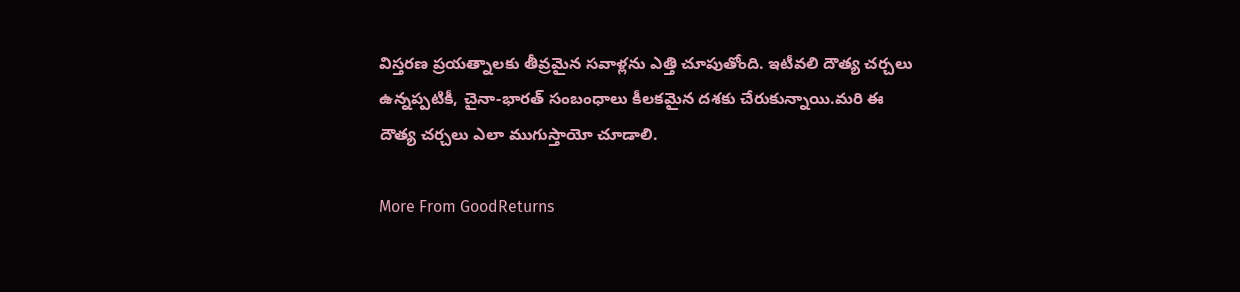విస్తరణ ప్రయత్నాలకు తీవ్రమైన సవాళ్లను ఎత్తి చూపుతోంది. ఇటీవలి దౌత్య చర్చలు ఉన్నప్పటికీ, చైనా-భారత్ సంబంధాలు కీలకమైన దశకు చేరుకున్నాయి.మరి ఈ దౌత్య చర్చలు ఎలా ముగుస్తాయో చూడాలి.

More From GoodReturns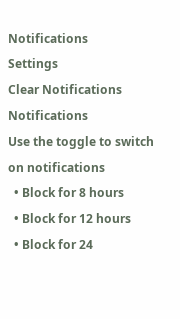Notifications
Settings
Clear Notifications
Notifications
Use the toggle to switch on notifications
  • Block for 8 hours
  • Block for 12 hours
  • Block for 24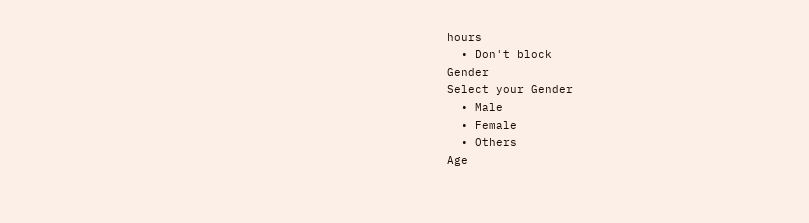hours
  • Don't block
Gender
Select your Gender
  • Male
  • Female
  • Others
Age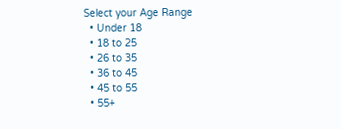Select your Age Range
  • Under 18
  • 18 to 25
  • 26 to 35
  • 36 to 45
  • 45 to 55
  • 55+